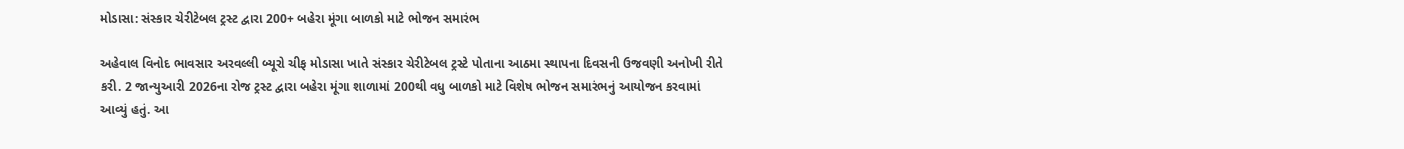મોડાસા: સંસ્કાર ચેરીટેબલ ટ્રસ્ટ દ્વારા 200+ બહેરા મૂંગા બાળકો માટે ભોજન સમારંભ

અહેવાલ વિનોદ ભાવસાર અરવલ્લી બ્યૂરો ચીફ મોડાસા ખાતે સંસ્કાર ચેરીટેબલ ટ્રસ્ટે પોતાના આઠમા સ્થાપના દિવસની ઉજવણી અનોખી રીતે કરી. 2 જાન્યુઆરી 2026ના રોજ ટ્રસ્ટ દ્વારા બહેરા મૂંગા શાળામાં 200થી વધુ બાળકો માટે વિશેષ ભોજન સમારંભનું આયોજન કરવામાં આવ્યું હતું. આ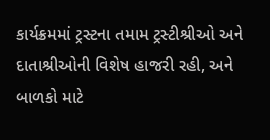કાર્યક્રમમાં ટ્રસ્ટના તમામ ટ્રસ્ટીશ્રીઓ અને દાતાશ્રીઓની વિશેષ હાજરી રહી, અને બાળકો માટે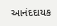આનંદદાયક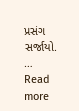પ્રસંગ સર્જાયો. … Read more